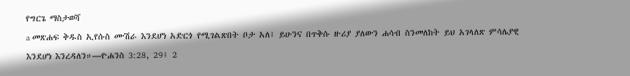የግርጌ ማስታወሻ
a መጽሐፍ ቅዱስ ኢየሱስ ሙሽራ እንደሆነ አድርጎ የሚገልጽበት ቦታ አለ፤ ይሁንና በጥቅሱ ዙሪያ ያለውን ሐሳብ ስንመለከት ይህ አገላለጽ ምሳሌያዊ እንደሆነ እንረዳለን።—ዮሐንስ 3:28, 29፤ 2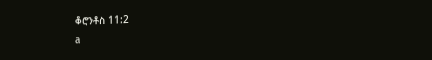ቆሮንቶስ 11:2
a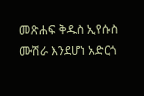መጽሐፍ ቅዱስ ኢየሱስ ሙሽራ እንደሆነ አድርጎ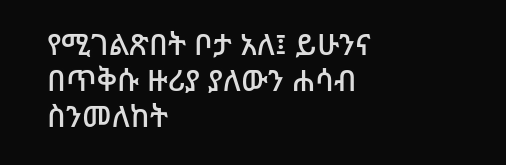የሚገልጽበት ቦታ አለ፤ ይሁንና በጥቅሱ ዙሪያ ያለውን ሐሳብ ስንመለከት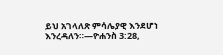ይህ አገላለጽ ምሳሌያዊ እንደሆነ እንረዳለን።—ዮሐንስ 3:28,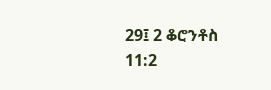29፤ 2 ቆሮንቶስ 11:2